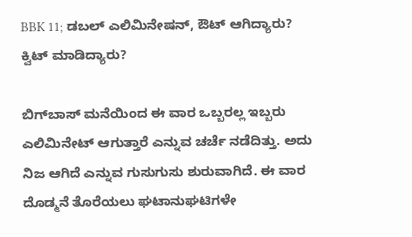BBK 11; ಡಬಲ್ ಎಲಿಮಿನೇಷನ್, ಔಟ್ ಆಗಿದ್ಯಾರು? ಕ್ವಿಟ್ ಮಾಡಿದ್ಯಾರು?

ಬಿಗ್‌ಬಾಸ್ ಮನೆಯಿಂದ ಈ ವಾರ ಒಬ್ಬರಲ್ಲ ಇಬ್ಬರು ಎಲಿಮಿನೇಟ್ ಆಗುತ್ತಾರೆ ಎನ್ನುವ ಚರ್ಚೆ ನಡೆದಿತ್ತು. ಅದು ನಿಜ ಆಗಿದೆ ಎನ್ನುವ ಗುಸುಗುಸು ಶುರುವಾಗಿದೆ. ಈ ವಾರ ದೊಡ್ಮನೆ ತೊರೆಯಲು ಘಟಾನುಘಟಿಗಳೇ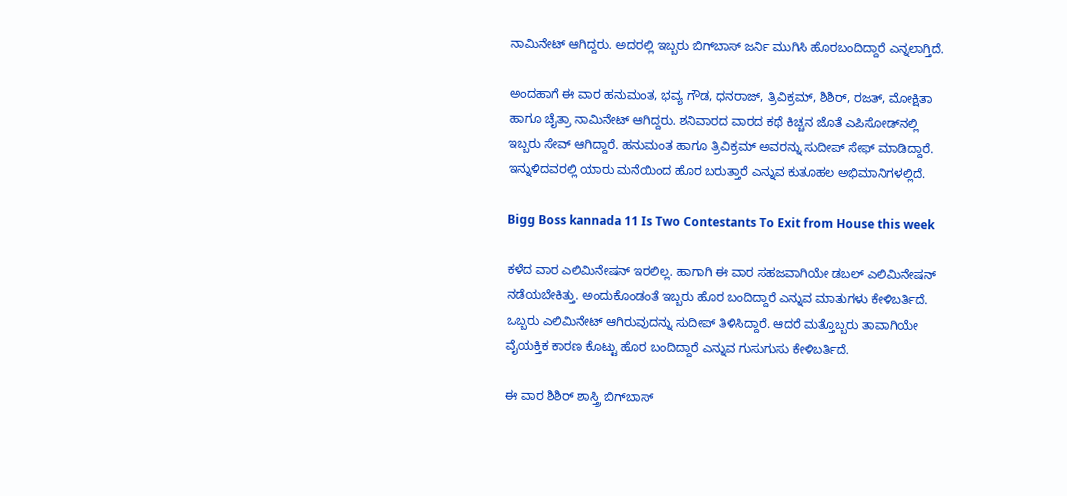ನಾಮಿನೇಟ್ ಆಗಿದ್ದರು. ಅದರಲ್ಲಿ ಇಬ್ಬರು ಬಿಗ್‌ಬಾಸ್ ಜರ್ನಿ ಮುಗಿಸಿ ಹೊರಬಂದಿದ್ದಾರೆ ಎನ್ನಲಾಗ್ತಿದೆ.

ಅಂದಹಾಗೆ ಈ ವಾರ ಹನುಮಂತ, ಭವ್ಯ ಗೌಡ, ಧನರಾಜ್, ತ್ರಿವಿಕ್ರಮ್, ಶಿಶಿರ್, ರಜತ್, ಮೋಕ್ಷಿತಾ ಹಾಗೂ ಚೈತ್ರಾ ನಾಮಿನೇಟ್ ಆಗಿದ್ದರು. ಶನಿವಾರದ ವಾರದ ಕಥೆ ಕಿಚ್ಚನ ಜೊತೆ ಎಪಿಸೋಡ್‌ನಲ್ಲಿ ಇಬ್ಬರು ಸೇವ್ ಆಗಿದ್ದಾರೆ. ಹನುಮಂತ ಹಾಗೂ ತ್ರಿವಿಕ್ರಮ್ ಅವರನ್ನು ಸುದೀಪ್ ಸೇಫ್ ಮಾಡಿದ್ದಾರೆ. ಇನ್ನುಳಿದವರಲ್ಲಿ ಯಾರು ಮನೆಯಿಂದ ಹೊರ ಬರುತ್ತಾರೆ ಎನ್ನುವ ಕುತೂಹಲ ಅಭಿಮಾನಿಗಳಲ್ಲಿದೆ.

Bigg Boss kannada 11 Is Two Contestants To Exit from House this week

ಕಳೆದ ವಾರ ಎಲಿಮಿನೇಷನ್ ಇರಲಿಲ್ಲ. ಹಾಗಾಗಿ ಈ ವಾರ ಸಹಜವಾಗಿಯೇ ಡಬಲ್ ಎಲಿಮಿನೇಷನ್ ನಡೆಯಬೇಕಿತ್ತು. ಅಂದುಕೊಂಡಂತೆ ಇಬ್ಬರು ಹೊರ ಬಂದಿದ್ದಾರೆ ಎನ್ನುವ ಮಾತುಗಳು ಕೇಳಿಬರ್ತಿದೆ. ಒಬ್ಬರು ಎಲಿಮಿನೇಟ್ ಆಗಿರುವುದನ್ನು ಸುದೀಪ್ ತಿಳಿಸಿದ್ದಾರೆ. ಆದರೆ ಮತ್ತೊಬ್ಬರು ತಾವಾಗಿಯೇ ವೈಯಕ್ತಿಕ ಕಾರಣ ಕೊಟ್ಟು ಹೊರ ಬಂದಿದ್ದಾರೆ ಎನ್ನುವ ಗುಸುಗುಸು ಕೇಳಿಬರ್ತಿದೆ.

ಈ ವಾರ ಶಿಶಿರ್ ಶಾಸ್ತ್ರಿ ಬಿಗ್‌ಬಾಸ್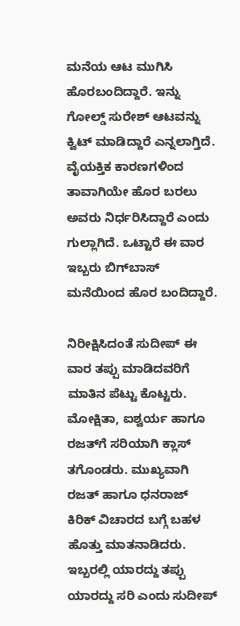ಮನೆಯ ಆಟ ಮುಗಿಸಿ ಹೊರಬಂದಿದ್ದಾರೆ. ಇನ್ನು ಗೋಲ್ಡ್ ಸುರೇಶ್ ಆಟವನ್ನು ಕ್ವಿಟ್ ಮಾಡಿದ್ದಾರೆ ಎನ್ನಲಾಗ್ತಿದೆ. ವೈಯಕ್ತಿಕ ಕಾರಣಗಳಿಂದ ತಾವಾಗಿಯೇ ಹೊರ ಬರಲು ಅವರು ನಿರ್ಧರಿಸಿದ್ದಾರೆ ಎಂದು ಗುಲ್ಲಾಗಿದೆ. ಒಟ್ಟಾರೆ ಈ ವಾರ ಇಬ್ಬರು ಬಿಗ್‌ಬಾಸ್ ಮನೆಯಿಂದ ಹೊರ ಬಂದಿದ್ದಾರೆ.

ನಿರೀಕ್ಷಿಸಿದಂತೆ ಸುದೀಪ್ ಈ ವಾರ ತಪ್ಪು ಮಾಡಿದವರಿಗೆ ಮಾತಿನ ಪೆಟ್ಟು ಕೊಟ್ಟರು. ಮೋಕ್ಷಿತಾ, ಐಶ್ವರ್ಯ ಹಾಗೂ ರಜತ್‌ಗೆ ಸರಿಯಾಗಿ ಕ್ಲಾಸ್ ತಗೊಂಡರು. ಮುಖ್ಯವಾಗಿ ರಜತ್ ಹಾಗೂ ಧನರಾಜ್ ಕಿರಿಕ್ ವಿಚಾರದ ಬಗ್ಗೆ ಬಹಳ ಹೊತ್ತು ಮಾತನಾಡಿದರು. ಇಬ್ಬರಲ್ಲಿ ಯಾರದ್ದು ತಪ್ಪು ಯಾರದ್ದು ಸರಿ ಎಂದು ಸುದೀಪ್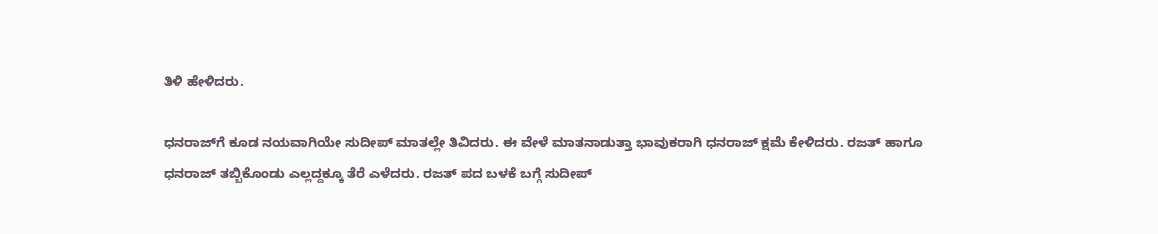ತಿಳಿ ಹೇಳಿದರು.

ಧನರಾಜ್‌ಗೆ ಕೂಡ ನಯವಾಗಿಯೇ ಸುದೀಪ್ ಮಾತಲ್ಲೇ ತಿವಿದರು. ಈ ವೇಳೆ ಮಾತನಾಡುತ್ತಾ ಭಾವುಕರಾಗಿ ಧನರಾಜ್ ಕ್ಷಮೆ ಕೇಳಿದರು. ರಜತ್ ಹಾಗೂ ಧನರಾಜ್ ತಬ್ಬಿಕೊಂಡು ಎಲ್ಲದ್ದಕ್ಕೂ ತೆರೆ ಎಳೆದರು. ರಜತ್ ಪದ ಬಳಕೆ ಬಗ್ಗೆ ಸುದೀಪ್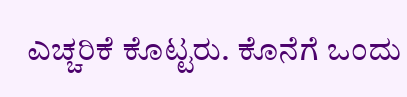ಎಚ್ಚರಿಕೆ ಕೊಟ್ಟರು. ಕೊನೆಗೆ ಒಂದು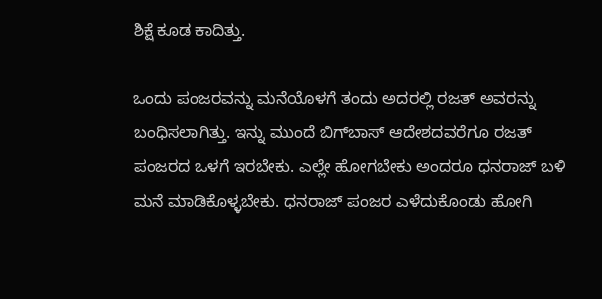ಶಿಕ್ಷೆ ಕೂಡ ಕಾದಿತ್ತು.

ಒಂದು ಪಂಜರವನ್ನು ಮನೆಯೊಳಗೆ ತಂದು ಅದರಲ್ಲಿ ರಜತ್ ಅವರನ್ನು ಬಂಧಿಸಲಾಗಿತ್ತು. ಇನ್ನು ಮುಂದೆ ಬಿಗ್‌ಬಾಸ್ ಆದೇಶದವರೆಗೂ ರಜತ್ ಪಂಜರದ ಒಳಗೆ ಇರಬೇಕು. ಎಲ್ಲೇ ಹೋಗಬೇಕು ಅಂದರೂ ಧನರಾಜ್ ಬಳಿ ಮನೆ ಮಾಡಿಕೊಳ್ಳಬೇಕು. ಧನರಾಜ್ ಪಂಜರ ಎಳೆದುಕೊಂಡು ಹೋಗಿ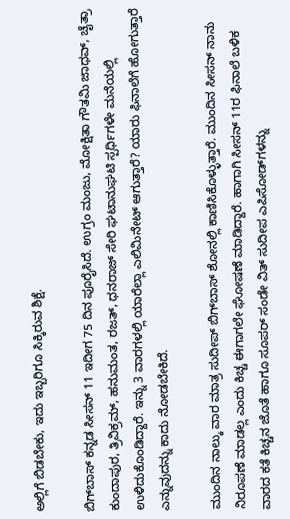ಅಲ್ಲಿಗೆ ಬಿಡಬೇಕು, ಇದು ಇಬ್ಬರಿಗೂ ಸಿಕ್ಕಿರುವ ಶಿಕ್ಷೆ.

ಬಿಗ್‌ಬಾಸ್ ಕನ್ನಡ ಸೀಸನ್ 11 ಇದೀಗ 75 ದಿನ ಪೂರೈಸಿದೆ. ಉಗ್ರಂ ಮಂಜು, ಮೋಕ್ಷಿತಾ ಗೌತಮಿ ಜಾಧವ್, ಚೈತ್ರಾ ಕುಂದಾಪುರ, ತ್ರಿವಿಕ್ರಮ್, ಹನುಮಂತ, ರಜತ್, ಧನರಾಜ್ ಸೇರಿ ಘಟಾನುಘಟಿ ಸ್ಪರ್ಧಿಗಳೇ ಮನೆಯಲ್ಲಿ ಉಳಿದುಕೊಂಡಿದ್ದಾರೆ. ಇನ್ನು 3 ವಾರಗಳಲ್ಲಿ ಯಾರೆಲ್ಲಾ ಎಲಿಮಿನೇಟ್ ಆಗುತ್ತಾರೆ? ಯಾರು ಫಿನಾಲೆಗೆ ಹೋಗುತ್ತಾರೆ ಎನ್ನುವುದನ್ನು ಕಾದು ನೋಡಬೇಕಿದೆ.

ಮುಂದಿನ ನಾಲ್ಕು ವಾರ ಮಾತ್ರ ಸುದೀಪ್ ಬಿಗ್‌ಬಾಸ್ ಶೋನಲ್ಲಿ ಕಾಣಿಸಿಕೊಳ್ಳುತ್ತಾರೆ. ಮುಂದಿನ ಸೀಸನ್ ನಾನು ನಿರೂಪಣೆ ಮಾಡಲ್ಲ ಎಂದು ಕಿಚ್ಚ ಈಗಾಗಲೇ ಘೋಷಣೆ ಮಾಡಿದ್ದಾರೆ. ಹಾಗಾಗಿ ಸೀಸನ್ 11ರ ಫಿನಾಲೆ ಬಳಿಕ ವಾರದ ಕತೆ ಕಿಚ್ಚನ ಜೊತೆ ಹಾಗೂ ಸೂಪರ್ ಸಂಡೇ ವಿತ್ ಸುದೀಪ ಎಪಿಸೋಡ್‌ಗಳನ್ನು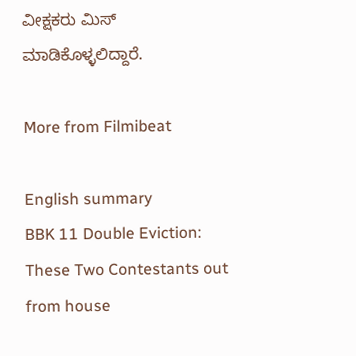ವೀಕ್ಷಕರು ಮಿಸ್ ಮಾಡಿಕೊಳ್ಳಲಿದ್ದಾರೆ.

More from Filmibeat

English summary
BBK 11 Double Eviction: These Two Contestants out from house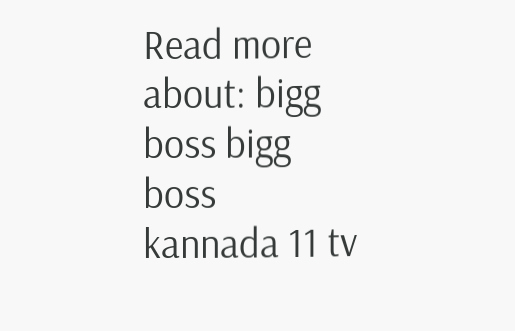Read more about: bigg boss bigg boss kannada 11 tv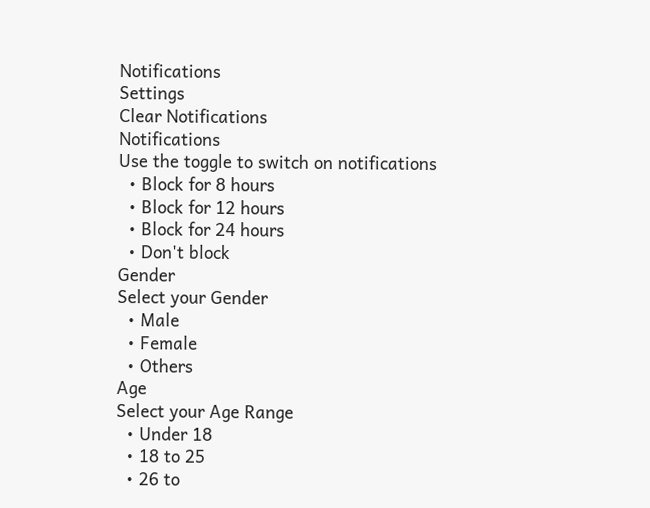Notifications
Settings
Clear Notifications
Notifications
Use the toggle to switch on notifications
  • Block for 8 hours
  • Block for 12 hours
  • Block for 24 hours
  • Don't block
Gender
Select your Gender
  • Male
  • Female
  • Others
Age
Select your Age Range
  • Under 18
  • 18 to 25
  • 26 to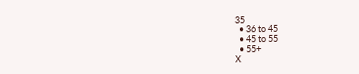35
  • 36 to 45
  • 45 to 55
  • 55+
X